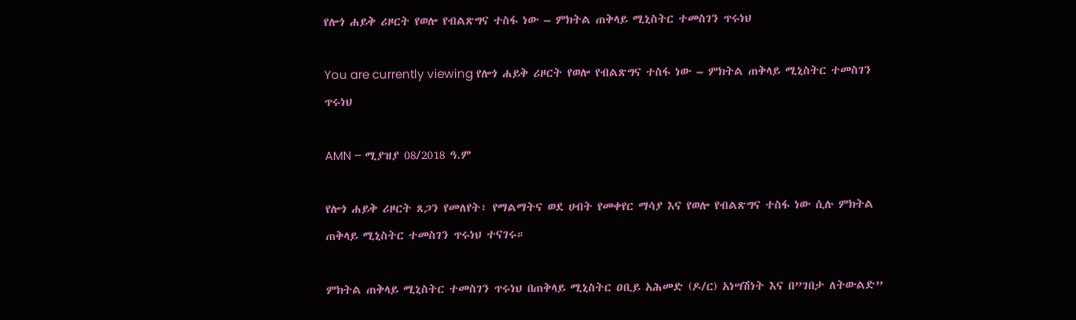የሎጎ ሐይቅ ሪዞርት የወሎ የብልጽግና ተስፋ ነው – ምክትል ጠቅላይ ሚኒስትር ተመስገን ጥሩነህ

You are currently viewing የሎጎ ሐይቅ ሪዞርት የወሎ የብልጽግና ተስፋ ነው – ምክትል ጠቅላይ ሚኒስትር ተመስገን ጥሩነህ

AMN – ሚያዝያ 08/2018 ዓ.ም

የሎጎ ሐይቅ ሪዞርት ጸጋን የመለየት፣ የማልማትና ወደ ሀብት የመቀየር ማሳያ እና የወሎ የብልጽግና ተስፋ ነው ሲሉ ምክትል ጠቅላይ ሚኒስትር ተመስገን ጥሩነህ ተናገሩ።

ምክትል ጠቅላይ ሚኒስትር ተመስገን ጥሩነህ በጠቅላይ ሚኒስትር ዐቢይ አሕመድ (ዶ/ር) አነሣሽነት እና በ”ገበታ ለትውልድ”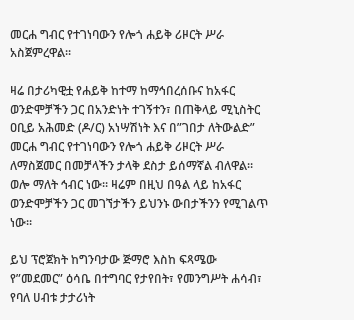መርሐ ግብር የተገነባውን የሎጎ ሐይቅ ሪዞርት ሥራ አስጀምረዋል፡፡

ዛሬ በታሪካዊቷ የሐይቅ ከተማ ከማኅበረሰቡና ከአፋር ወንድሞቻችን ጋር በአንድነት ተገኝተን፣ በጠቅላይ ሚኒስትር ዐቢይ አሕመድ (ዶ/ር) አነሣሽነት እና በ”ገበታ ለትውልድ” መርሐ ግብር የተገነባውን የሎጎ ሐይቅ ሪዞርት ሥራ ለማስጀመር በመቻላችን ታላቅ ደስታ ይሰማኛል ብለዋል። ወሎ ማለት ኅብር ነው። ዛሬም በዚህ በዓል ላይ ከአፋር ወንድሞቻችን ጋር መገኘታችን ይህንኑ ውበታችንን የሚገልጥ ነው።

ይህ ፕሮጀክት ከግንባታው ጅማሮ እስከ ፍጻሜው የ”መደመር” ዕሳቤ በተግባር የታየበት፣ የመንግሥት ሐሳብ፣ የባለ ሀብቱ ታታሪነት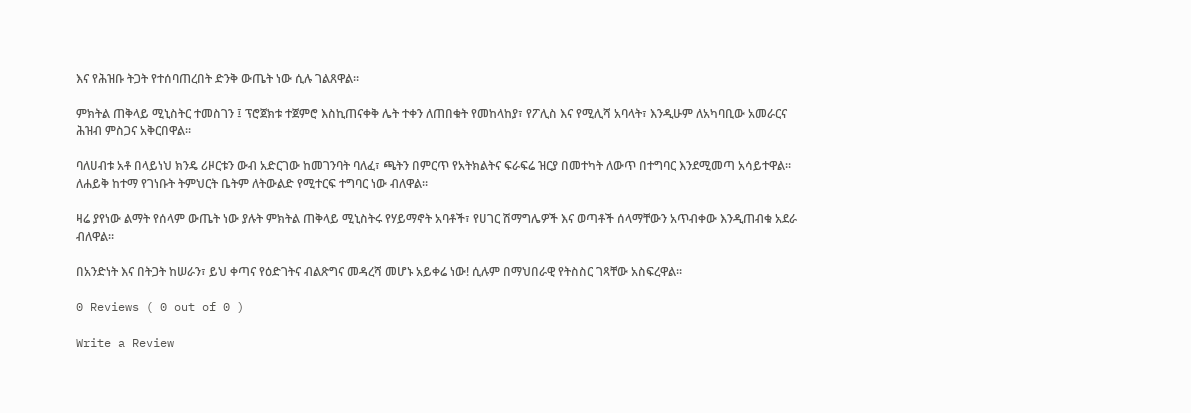እና የሕዝቡ ትጋት የተሰባጠረበት ድንቅ ውጤት ነው ሲሉ ገልጸዋል።

ምክትል ጠቅላይ ሚኒስትር ተመስገን ፤ ፕሮጀክቱ ተጀምሮ እስኪጠናቀቅ ሌት ተቀን ለጠበቁት የመከላከያ፣ የፖሊስ እና የሚሊሻ አባላት፣ እንዲሁም ለአካባቢው አመራርና ሕዝብ ምስጋና አቅርበዋል፡፡

ባለሀብቱ አቶ በላይነህ ክንዴ ሪዞርቱን ውብ አድርገው ከመገንባት ባለፈ፣ ጫትን በምርጥ የአትክልትና ፍራፍሬ ዝርያ በመተካት ለውጥ በተግባር እንደሚመጣ አሳይተዋል። ለሐይቅ ከተማ የገነቡት ትምህርት ቤትም ለትውልድ የሚተርፍ ተግባር ነው ብለዋል።

ዛሬ ያየነው ልማት የሰላም ውጤት ነው ያሉት ምክትል ጠቅላይ ሚኒስትሩ የሃይማኖት አባቶች፣ የሀገር ሽማግሌዎች እና ወጣቶች ሰላማቸውን አጥብቀው እንዲጠብቁ አደራ ብለዋል።

በአንድነት እና በትጋት ከሠራን፣ ይህ ቀጣና የዕድገትና ብልጽግና መዳረሻ መሆኑ አይቀሬ ነው! ሲሉም በማህበራዊ የትስስር ገጻቸው አስፍረዋል፡፡

0 Reviews ( 0 out of 0 )

Write a Review